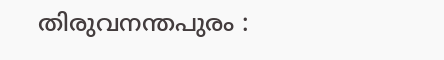തിരുവനന്തപുരം :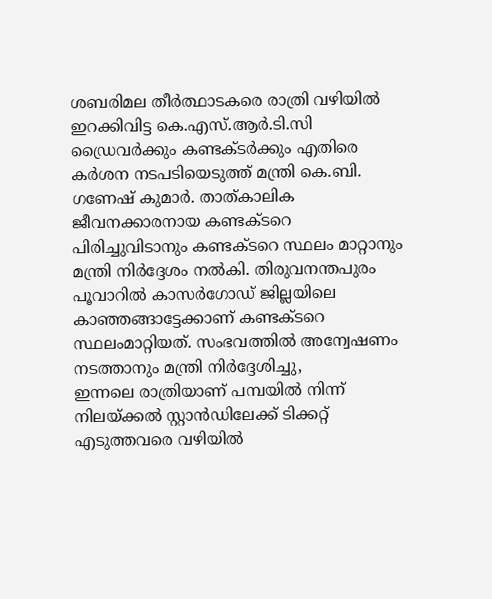ശബരിമല തീർത്ഥാടകരെ രാത്രി വഴിയിൽ ഇറക്കിവിട്ട കെ.എസ്.ആർ.ടി.സി ഡ്രൈവർക്കും കണ്ടക്ടർക്കും എതിരെ കർശന നടപടിയെടുത്ത് മന്ത്രി കെ.ബി. ഗണേഷ് കുമാർ. താത്കാലിക ജീവനക്കാരനായ കണ്ടക്ടറെ പിരിച്ചുവിടാനും കണ്ടക്ടറെ സ്ഥലം മാറ്റാനും മന്ത്രി നിർദ്ദേശം നൽകി. തിരുവനന്തപുരം പൂവാറിൽ കാസർഗോഡ് ജില്ലയിലെ കാഞ്ഞങ്ങാട്ടേക്കാണ് കണ്ടക്ടറെ സ്ഥലംമാറ്റിയത്. സംഭവത്തിൽ അന്വേഷണം നടത്താനും മന്ത്രി നിർദ്ദേശിച്ചു,
ഇന്നലെ രാത്രിയാണ് പമ്പയിൽ നിന്ന് നിലയ്ക്കൽ സ്റ്റാൻഡിലേക്ക് ടിക്കറ്റ് എടുത്തവരെ വഴിയിൽ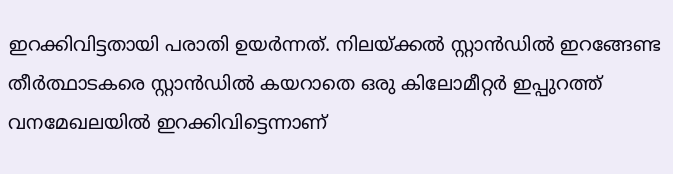ഇറക്കിവിട്ടതായി പരാതി ഉയർന്നത്. നിലയ്ക്കൽ സ്റ്റാൻഡിൽ ഇറങ്ങേണ്ട തീർത്ഥാടകരെ സ്റ്റാൻഡിൽ കയറാതെ ഒരു കിലോമീറ്റർ ഇപ്പുറത്ത് വനമേഖലയിൽ ഇറക്കിവിട്ടെന്നാണ്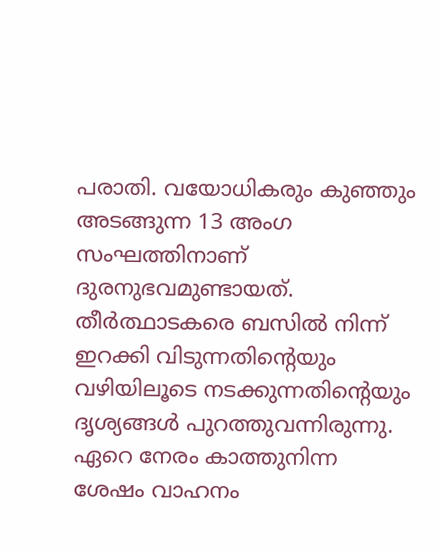പരാതി. വയോധികരും കുഞ്ഞും അടങ്ങുന്ന 13 അംഗ സംഘത്തിനാണ് ദുരനുഭവമുണ്ടായത്. തീർത്ഥാടകരെ ബസിൽ നിന്ന് ഇറക്കി വിടുന്നതിന്റെയും വഴിയിലൂടെ നടക്കുന്നതിന്റെയും ദൃശ്യങ്ങൾ പുറത്തുവന്നിരുന്നു. ഏറെ നേരം കാത്തുനിന്ന ശേഷം വാഹനം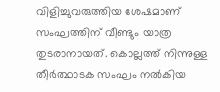വിളിച്ചുവരുത്തിയ ശേഷമാണ് സംഘത്തിന് വീണ്ടും യാത്ര തുടരാനായത്. കൊല്ലത്ത് നിന്നുള്ള തീർത്ഥാടക സംഘം നൽകിയ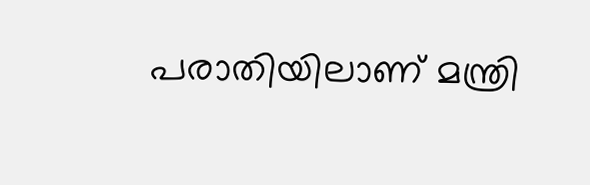പരാതിയിലാണ് മന്ത്രി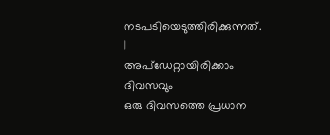നടപടിയെടുത്തിരിക്കുന്നത്.
|
അപ്ഡേറ്റായിരിക്കാം ദിവസവും
ഒരു ദിവസത്തെ പ്രധാന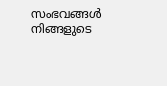സംഭവങ്ങൾ നിങ്ങളുടെ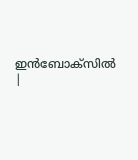ഇൻബോക്സിൽ |